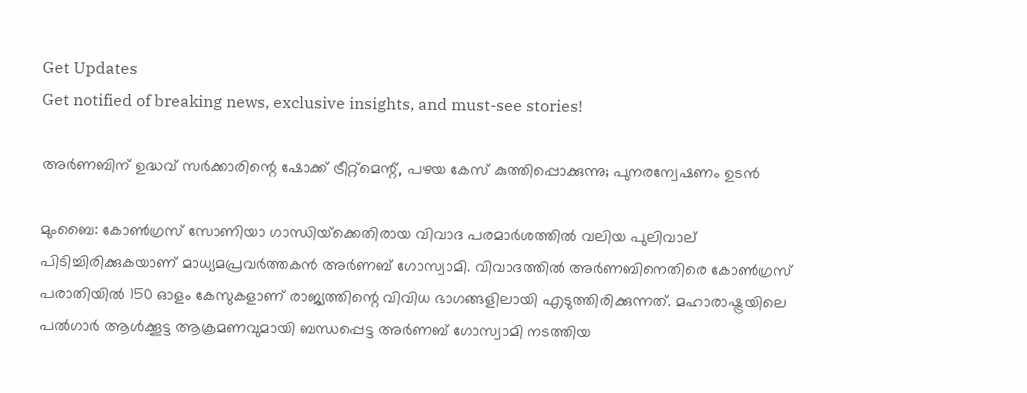Get Updates
Get notified of breaking news, exclusive insights, and must-see stories!

അര്‍ണബിന് ഉദ്ധവ് സര്‍ക്കാരിന്റെ ഷോക്ക് ട്രീറ്റ്‌മെന്റ്, പഴയ കേസ് കുത്തിപ്പൊക്കുന്നു; പുനരന്വേഷണം ഉടൻ

മുംബൈ: കോണ്‍ഗ്രസ് സോണിയാ ഗാന്ധിയ്‌ക്കെതിരായ വിവാദ പരമാര്‍ശത്തില്‍ വലിയ പുലിവാല് പിടിച്ചിരിക്കുകയാണ് മാധ്യമപ്രവര്‍ത്തകന്‍ അര്‍ണബ് ഗോസ്വാമി. വിവാദത്തില്‍ അര്‍ണബിനെതിരെ കോണ്‍ഗ്രസ് പരാതിയില്‍ 150 ഓളം കേസുകളാണ് രാജ്യത്തിന്റെ വിവിധ ഭാഗങ്ങളിലായി എടുത്തിരിക്കുന്നത്. മഹാരാഷ്ട്രയിലെ പല്‍ഗാര്‍ ആള്‍ക്കൂട്ട ആക്രമണവുമായി ബന്ധപ്പെട്ട അര്‍ണബ് ഗോസ്വാമി നടത്തിയ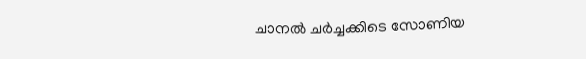ചാനല്‍ ചര്‍ച്ചക്കിടെ സോണിയ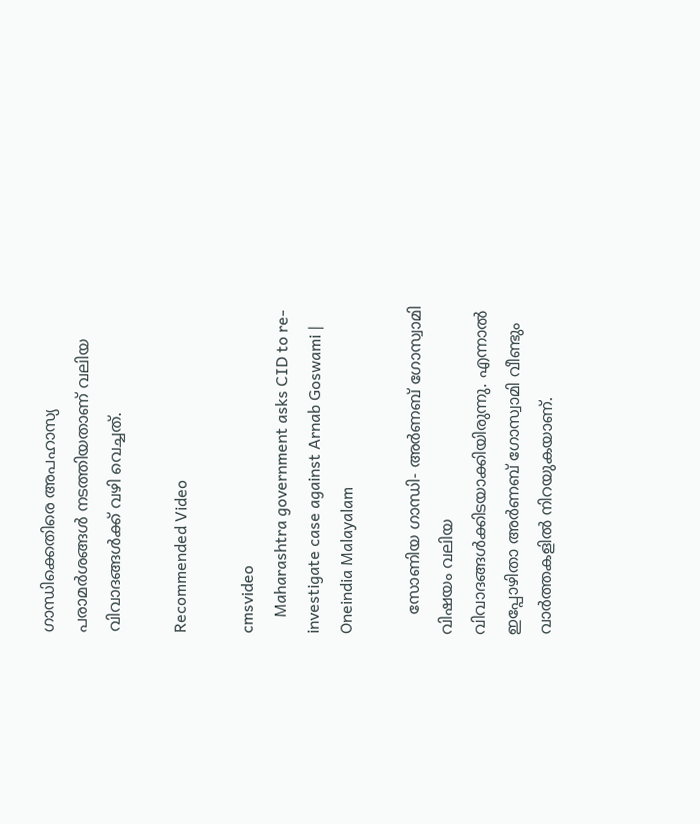ഗാന്ധിക്കെതിരെ അപഹാസ്യ പരാമര്‍ശങ്ങള്‍ നടത്തിയതാണ് വലിയ വിവാദങ്ങള്‍ക്ക് വഴി വെച്ചത്.

Recommended Video

cmsvideo
    Maharashtra government asks CID to re-investigate case against Arnab Goswami | Oneindia Malayalam

    സോണിയ ഗാന്ധി- അര്‍ണബ് ഗോസ്വാമി വിഷയം വലിയ വിവാദങ്ങള്‍ക്കിടയാക്കിയിരുന്നു. എന്നാല്‍ ഇപ്പോഴിതാ അര്‍ണബ് ഗോസ്വാമി വീണ്ടും വാര്‍ത്തകളില്‍ നിറയുകയാണ്.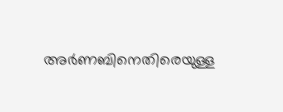അര്‍ണബിനെതിരെയുള്ള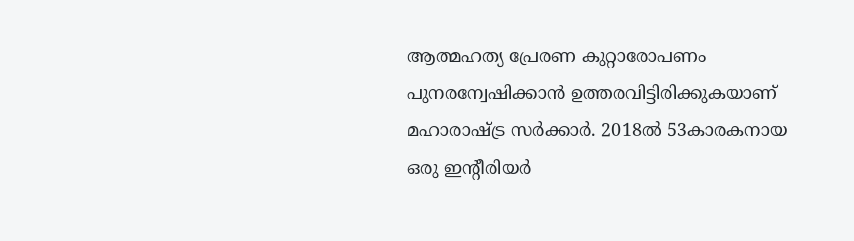ആത്മഹത്യ പ്രേരണ കുറ്റാരോപണം പുനരന്വേഷിക്കാന്‍ ഉത്തരവിട്ടിരിക്കുകയാണ് മഹാരാഷ്ട്ര സര്‍ക്കാര്‍. 2018ല്‍ 53കാരകനായ ഒരു ഇന്റീരിയര്‍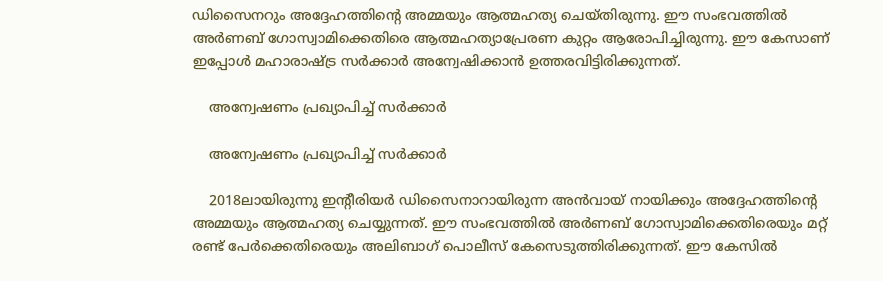ഡിസൈനറും അദ്ദേഹത്തിന്റെ അമ്മയും ആത്മഹത്യ ചെയ്തിരുന്നു. ഈ സംഭവത്തില്‍ അര്‍ണബ് ഗോസ്വാമിക്കെതിരെ ആത്മഹത്യാപ്രേരണ കുറ്റം ആരോപിച്ചിരുന്നു. ഈ കേസാണ് ഇപ്പോള്‍ മഹാരാഷ്ട്ര സര്‍ക്കാര്‍ അന്വേഷിക്കാന്‍ ഉത്തരവിട്ടിരിക്കുന്നത്.

    അന്വേഷണം പ്രഖ്യാപിച്ച് സര്‍ക്കാര്‍

    അന്വേഷണം പ്രഖ്യാപിച്ച് സര്‍ക്കാര്‍

    2018ലായിരുന്നു ഇന്റീരിയര്‍ ഡിസൈനാറായിരുന്ന അന്‍വായ് നായിക്കും അദ്ദേഹത്തിന്റെ അമ്മയും ആത്മഹത്യ ചെയ്യുന്നത്. ഈ സംഭവത്തില്‍ അര്‍ണബ് ഗോസ്വാമിക്കെതിരെയും മറ്റ് രണ്ട് പേര്‍ക്കെതിരെയും അലിബാഗ് പൊലീസ് കേസെടുത്തിരിക്കുന്നത്. ഈ കേസില്‍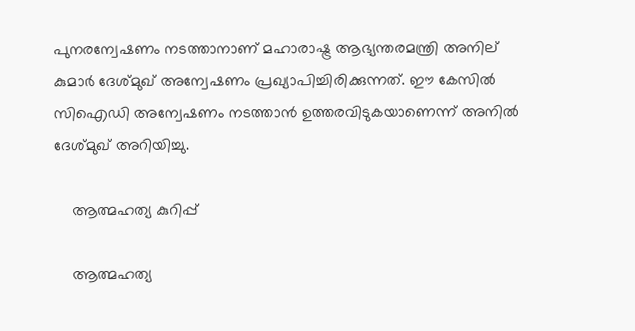പുനരന്വേഷണം നടത്താനാണ് മഹാരാഷ്ട്ര ആഭ്യന്തരമന്ത്രി അനില് കുമാര്‍ ദേശ്മുഖ് അന്വേഷണം പ്രഖ്യാപിച്ചിരിക്കുന്നത്. ഈ കേസില്‍ സിഐഡി അന്വേഷണം നടത്താന്‍ ഉത്തരവിടുകയാണെന്ന് അനില്‍ ദേശ്മുഖ് അറിയിച്ചു.

    ആത്മഹത്യ കുറിപ്പ്

    ആത്മഹത്യ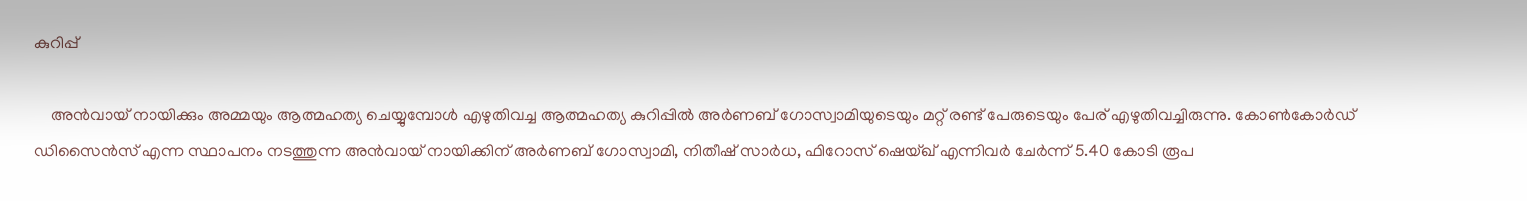കുറിപ്പ്

    അന്‍വായ് നായിക്കും അമ്മയും ആത്മഹത്യ ചെയ്യുമ്പോള്‍ എഴുതിവച്ച ആത്മഹത്യ കുറിപ്പില്‍ അര്‍ണബ് ഗോസ്വാമിയുടെയും മറ്റ് രണ്ട് പേരുടെയും പേര് എഴുതിവച്ചിരുന്നു. കോണ്‍കോര്‍ഡ് ഡിസൈന്‍സ് എന്ന സ്ഥാപനം നടത്തുന്ന അന്‍വായ് നായിക്കിന് അര്‍ണബ് ഗോസ്വാമി, നിതീഷ് സാര്‍ധ, ഫിറോസ് ഷെയ്ഖ് എന്നിവര്‍ ചേര്‍ന്ന് 5.40 കോടി രൂപ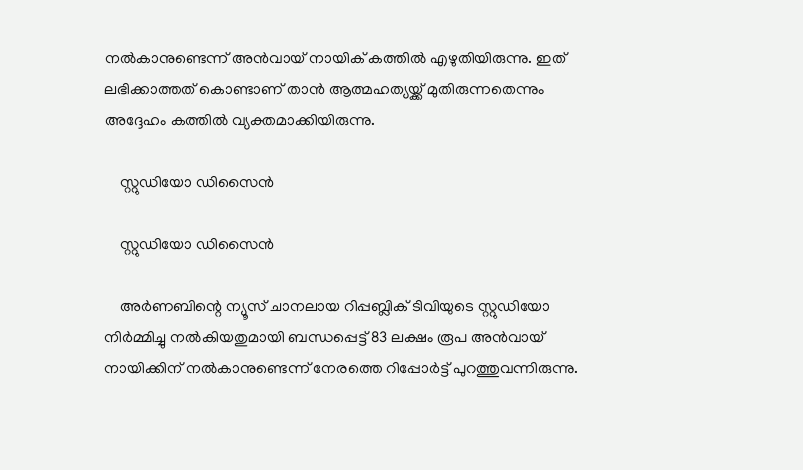നല്‍കാനുണ്ടെന്ന് അന്‍വായ് നായിക് കത്തില്‍ എഴുതിയിരുന്നു. ഇത് ലഭിക്കാത്തത് കൊണ്ടാണ് താന്‍ ആത്മഹത്യയ്ക്ക് മുതിരുന്നതെന്നും അദ്ദേഹം കത്തില്‍ വ്യക്തമാക്കിയിരുന്നു.

    സ്റ്റുഡിയോ ഡിസൈന്‍

    സ്റ്റുഡിയോ ഡിസൈന്‍

    അര്‍ണബിന്റെ ന്യൂസ് ചാനലായ റിപ്പബ്ലിക് ടിവിയുടെ സ്റ്റുഡിയോ നിര്‍മ്മിച്ചു നല്‍കിയതുമായി ബന്ധപ്പെട്ട് 83 ലക്ഷം രൂപ അന്‍വായ് നായിക്കിന് നല്‍കാനുണ്ടെന്ന് നേരത്തെ റിപ്പോര്‍ട്ട് പുറത്തുവന്നിരുന്നു.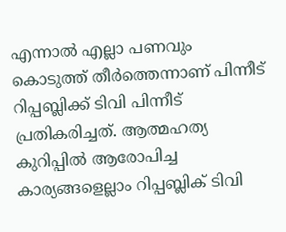എന്നാല്‍ എല്ലാ പണവും കൊടുത്ത് തീര്‍ത്തെന്നാണ് പിന്നീട് റിപ്പബ്ലിക്ക് ടിവി പിന്നീട് പ്രതികരിച്ചത്. ആത്മഹത്യ കുറിപ്പില്‍ ആരോപിച്ച കാര്യങ്ങളെല്ലാം റിപ്പബ്ലിക് ടിവി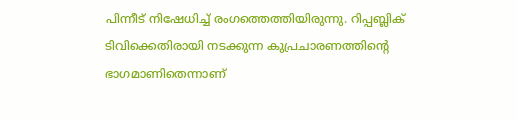പിന്നീട് നിഷേധിച്ച് രംഗത്തെത്തിയിരുന്നു. റിപ്പബ്ലിക് ടിവിക്കെതിരായി നടക്കുന്ന കുപ്രചാരണത്തിന്റെ ഭാഗമാണിതെന്നാണ്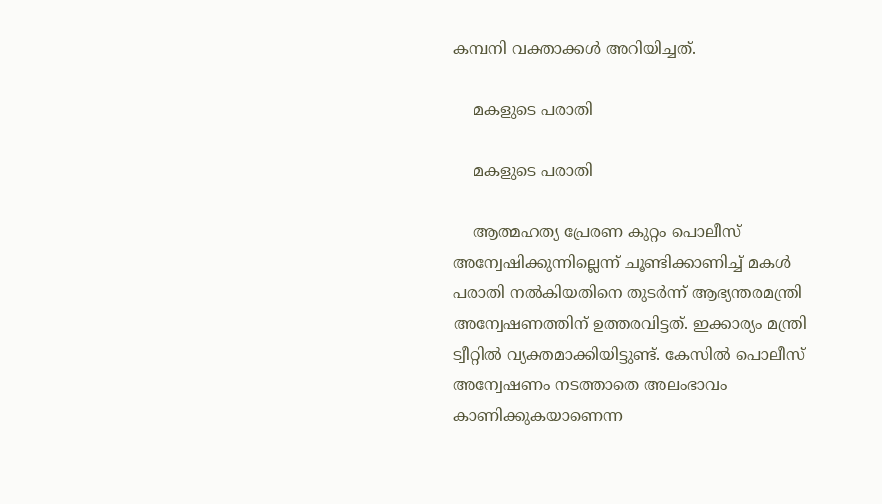കമ്പനി വക്താക്കള്‍ അറിയിച്ചത്.

    മകളുടെ പരാതി

    മകളുടെ പരാതി

    ആത്മഹത്യ പ്രേരണ കുറ്റം പൊലീസ് അന്വേഷിക്കുന്നില്ലെന്ന് ചൂണ്ടിക്കാണിച്ച് മകള്‍ പരാതി നല്‍കിയതിനെ തുടര്‍ന്ന് ആഭ്യന്തരമന്ത്രി അന്വേഷണത്തിന് ഉത്തരവിട്ടത്. ഇക്കാര്യം മന്ത്രി ട്വീറ്റില്‍ വ്യക്തമാക്കിയിട്ടുണ്ട്. കേസില്‍ പൊലീസ് അന്വേഷണം നടത്താതെ അലംഭാവം കാണിക്കുകയാണെന്ന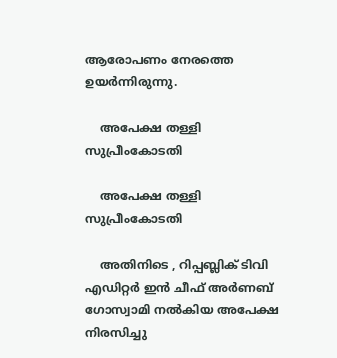ആരോപണം നേരത്തെ ഉയര്‍ന്നിരുന്നു.

    അപേക്ഷ തള്ളി സുപ്രീംകോടതി

    അപേക്ഷ തള്ളി സുപ്രീംകോടതി

    അതിനിടെ , റിപ്പബ്ലിക് ടിവി എഡിറ്റര്‍ ഇന്‍ ചീഫ് അര്‍ണബ് ഗോസ്വാമി നല്‍കിയ അപേക്ഷ നിരസിച്ചു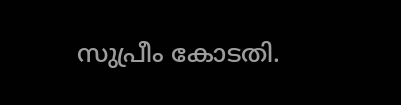സുപ്രീം കോടതി.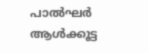പാല്‍ഘര്‍ ആള്‍ക്കൂട്ട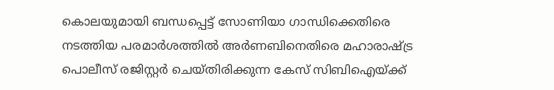കൊലയുമായി ബന്ധപ്പെട്ട് സോണിയാ ഗാന്ധിക്കെതിരെ നടത്തിയ പരമാര്‍ശത്തില്‍ അര്‍ണബിനെതിരെ മഹാരാഷ്ട്ര പൊലീസ് രജിസ്റ്റര്‍ ചെയ്തിരിക്കുന്ന കേസ് സിബിഐയ്ക്ക്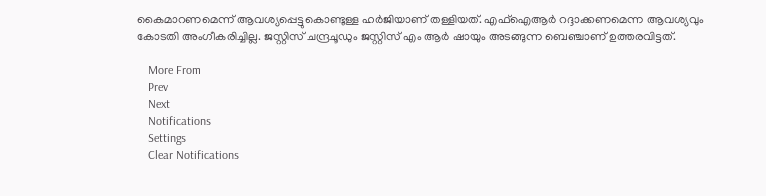കൈമാറണമെന്ന് ആവശ്യപ്പെട്ടുകൊണ്ടുള്ള ഹര്‍ജിയാണ് തള്ളിയത്. എഫ്‌ഐആര്‍ റദ്ദാക്കണമെന്ന ആവശ്യവും കോടതി അംഗീകരിച്ചില്ല. ജസ്റ്റിസ് ചന്ദ്രചൂഡും ജസ്റ്റിസ് എം ആര്‍ ഷായും അടങ്ങുന്ന ബെഞ്ചാണ് ഉത്തരവിട്ടത്.

    More From
    Prev
    Next
    Notifications
    Settings
    Clear Notifications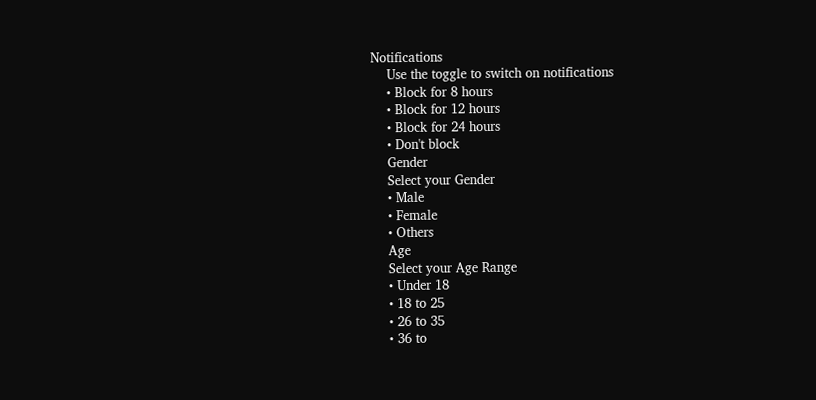Notifications
    Use the toggle to switch on notifications
    • Block for 8 hours
    • Block for 12 hours
    • Block for 24 hours
    • Don't block
    Gender
    Select your Gender
    • Male
    • Female
    • Others
    Age
    Select your Age Range
    • Under 18
    • 18 to 25
    • 26 to 35
    • 36 to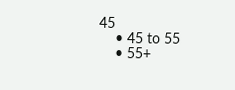45
    • 45 to 55
    • 55+